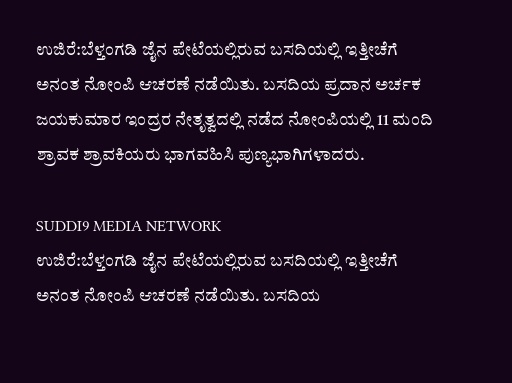ಉಜಿರೆ:ಬೆಳ್ತಂಗಡಿ ಜೈನ ಪೇಟೆಯಲ್ಲಿರುವ ಬಸದಿಯಲ್ಲಿ ಇತ್ತೀಚೆಗೆ ಅನಂತ ನೋಂಪಿ ಆಚರಣೆ ನಡೆಯಿತು. ಬಸದಿಯ ಪ್ರದಾನ ಅರ್ಚಕ ಜಯಕುಮಾರ ಇಂದ್ರರ ನೇತೃತ್ವದಲ್ಲಿ ನಡೆದ ನೋಂಪಿಯಲ್ಲಿ 11 ಮಂದಿ ಶ್ರಾವಕ ಶ್ರಾವಕಿಯರು ಭಾಗವಹಿಸಿ ಪುಣ್ಯಭಾಗಿಗಳಾದರು.

SUDDI9 MEDIA NETWORK
ಉಜಿರೆ:ಬೆಳ್ತಂಗಡಿ ಜೈನ ಪೇಟೆಯಲ್ಲಿರುವ ಬಸದಿಯಲ್ಲಿ ಇತ್ತೀಚೆಗೆ ಅನಂತ ನೋಂಪಿ ಆಚರಣೆ ನಡೆಯಿತು. ಬಸದಿಯ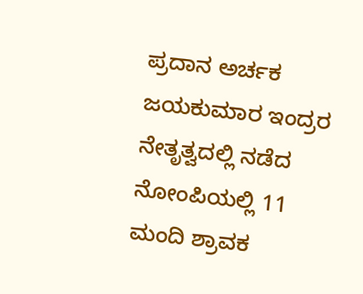ಪ್ರದಾನ ಅರ್ಚಕ ಜಯಕುಮಾರ ಇಂದ್ರರ ನೇತೃತ್ವದಲ್ಲಿ ನಡೆದ ನೋಂಪಿಯಲ್ಲಿ 11 ಮಂದಿ ಶ್ರಾವಕ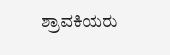ಶ್ರಾವಕಿಯರು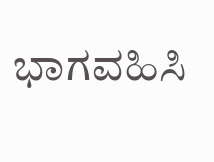ಭಾಗವಹಿಸಿ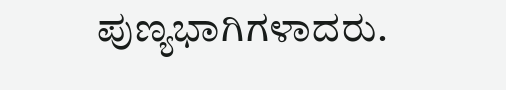ಪುಣ್ಯಭಾಗಿಗಳಾದರು.